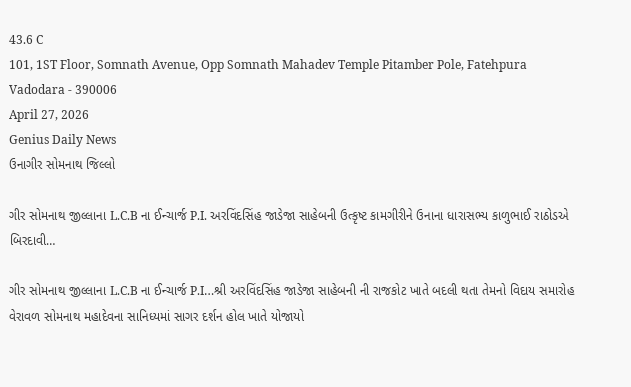43.6 C
101, 1ST Floor, Somnath Avenue, Opp Somnath Mahadev Temple Pitamber Pole, Fatehpura Vadodara - 390006
April 27, 2026
Genius Daily News
ઉનાગીર સોમનાથ જિલ્લો

ગીર સોમનાથ જીલ્લાના L.C.B ના ઈન્ચાર્જ P.I. અરવિંદસિંહ જાડેજા સાહેબની ઉત્કૃષ્ટ કામગીરીને ઉનાના ધારાસભ્ય કાળુભાઈ રાઠોડએ બિરદાવી…

ગીર સોમનાથ જીલ્લાના L.C.B ના ઈન્ચાર્જ P.I…શ્રી અરવિંદસિંહ જાડેજા સાહેબની ની રાજકોટ ખાતે બદલી થતા તેમનો વિદાય સમારોહ વેરાવળ સોમનાથ મહાદેવના સાનિધ્યમાં સાગર દર્શન હોલ ખાતે યોજાયો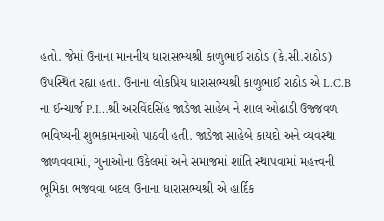હતો. જેમાં ઉનાના માનનીય ધારાસભ્યશ્રી કાળુભાઈ રાઠોડ (કે.સી.રાઠોડ) ઉપસ્થિત રહ્યા હતા. ઉનાના લોકપ્રિય ધારાસભ્યશ્રી કાળુભાઈ રાઠોડ એ L.C.B ના ઈન્ચાર્જ P.I…શ્રી અરવિંદસિંહ જાડેજા સાહેબ ને શાલ ઓઢાડી ઉજ્જવળ ભવિષ્યની શુભકામનાઓ પાઠવી હતી. જાડેજા સાહેબે કાયદો અને વ્યવસ્થા જાળવવામાં, ગુનાઓના ઉકેલમાં અને સમાજમાં શાંતિ સ્થાપવામાં મહત્ત્વની ભૂમિકા ભજવવા બદલ ઉનાના ધારાસભ્યશ્રી એ હાર્દિક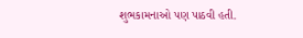શુભકામનાઓ પણ પાઠવી હતી.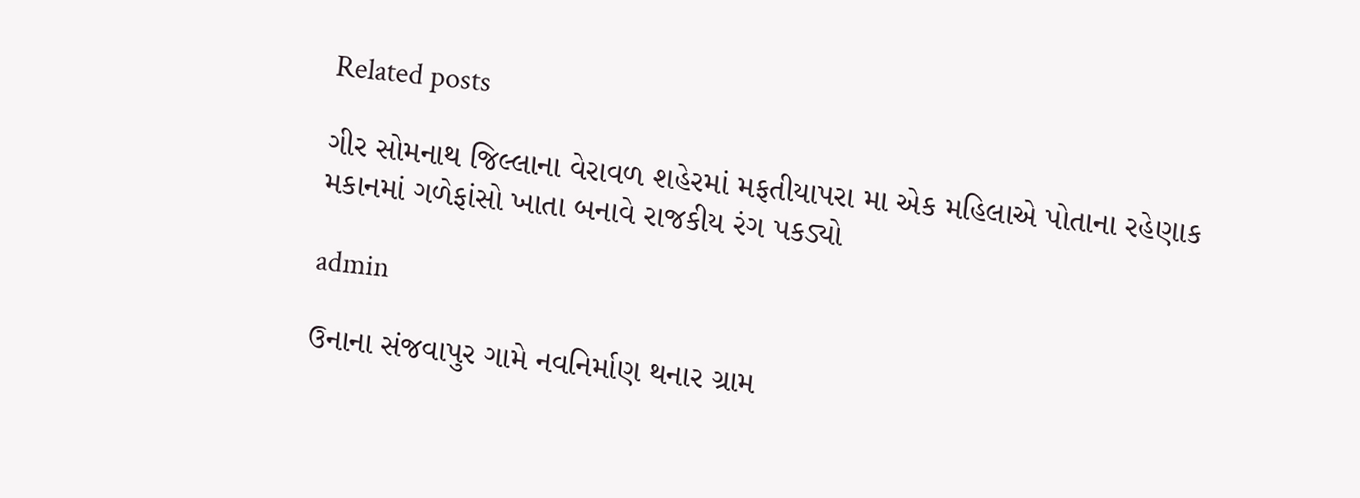Related posts

ગીર સોમનાથ જિલ્લાના વેરાવળ શહેરમાં મફતીયાપરા મા એક મહિલાએ પોતાના રહેણાક મકાનમાં ગળેફાંસો ખાતા બનાવે રાજકીય રંગ પકડ્યો

admin

ઉનાના સંજવાપુર ગામે નવનિર્માણ થનાર ગ્રામ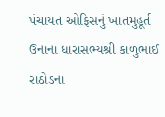પંચાયત ઓફિસનું ખાતમુહૂર્ત ઉનાના ધારાસભ્યશ્રી કાળુભાઈ રાઠોડના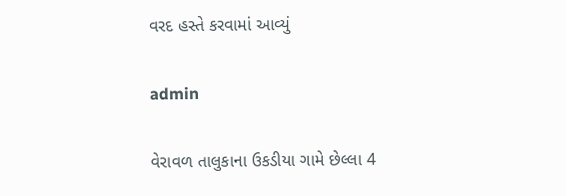વરદ હસ્તે કરવામાં આવ્યું

admin

વેરાવળ તાલુકાના ઉકડીયા ગામે છેલ્લા 4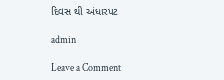દિવસ થી અંધારપટ

admin

Leave a Comment